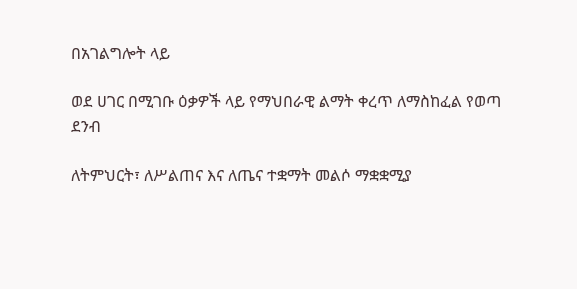በአገልግሎት ላይ

ወደ ሀገር በሚገቡ ዕቃዎች ላይ የማህበራዊ ልማት ቀረጥ ለማስከፈል የወጣ ደንብ

ለትምህርት፣ ለሥልጠና እና ለጤና ተቋማት መልሶ ማቋቋሚያ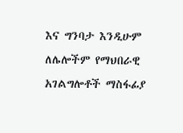እና ግንባታ እንዲሁም ለሌሎችም የማህበራዊ አገልግሎቶች ማስፋፊያ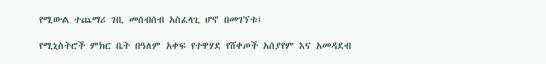የሚውል ተጨማሪ ገቢ መሰብሰብ አስፈላጊ ሆኖ በመገኘቱ፤

የሚኒስትሮች ምክር ቤት በዓለም አቀፍ የተዋሃደ የሸቀጦች አሰያየም እና አመዳደብ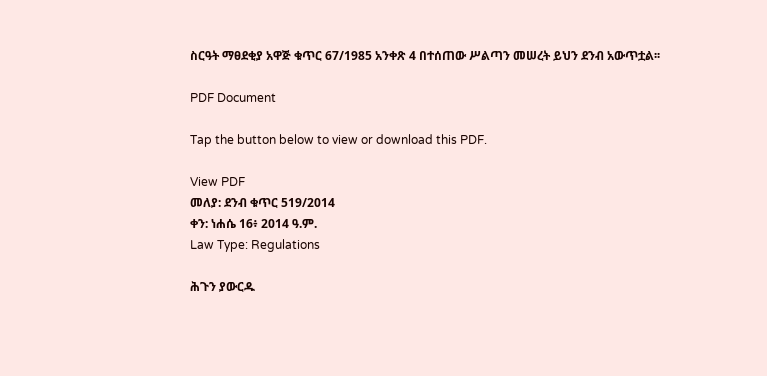ስርዓት ማፀደቂያ አዋጅ ቁጥር 67/1985 አንቀጽ 4 በተሰጠው ሥልጣን መሠረት ይህን ደንብ አውጥቷል፡፡

PDF Document

Tap the button below to view or download this PDF.

View PDF
መለያ: ደንብ ቁጥር 519/2014
ቀን: ነሐሴ 16፥ 2014 ዓ.ም.
Law Type: Regulations

ሕጉን ያውርዱ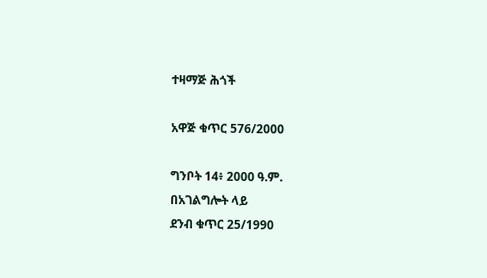ተዛማጅ ሕጎች

አዋጅ ቁጥር 576/2000

ግንቦት 14፥ 2000 ዓ.ም.
በአገልግሎት ላይ
ደንብ ቁጥር 25/1990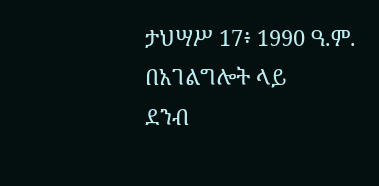ታህሣሥ 17፥ 1990 ዓ.ም.
በአገልግሎት ላይ
ደንብ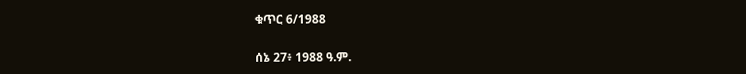ቁጥር 6/1988

ሰኔ 27፥ 1988 ዓ.ም.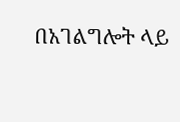በአገልግሎት ላይ